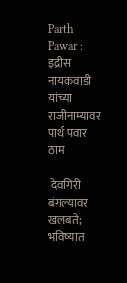Parth Pawar : इद्रीस नायकवाडी यांच्या राजीनाम्यावर पार्थ पवार ठाम

 देवगिरी बंगल्यावर खलबते; भविष्यात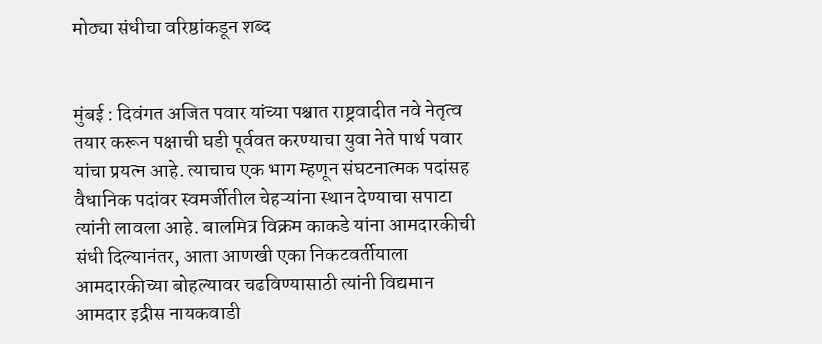मोठ्या संधीचा वरिष्ठांकडून शब्द


मुंबई : दिवंगत अजित पवार यांच्या पश्चात राष्ट्रवादीत नवे नेतृत्व तयार करून पक्षाची घडी पूर्ववत करण्याचा युवा नेते पार्थ पवार यांचा प्रयत्न आहे. त्याचाच एक भाग म्हणून संघटनात्मक पदांसह वैधानिक पदांवर स्वमर्जीतील चेहऱ्यांना स्थान देण्याचा सपाटा त्यांनी लावला आहे. बालमित्र विक्रम काकडे यांना आमदारकीची संधी दिल्यानंतर, आता आणखी एका निकटवर्तीयाला आमदारकीच्या बोहल्यावर चढविण्यासाठी त्यांनी विद्यमान आमदार इद्रीस नायकवाडी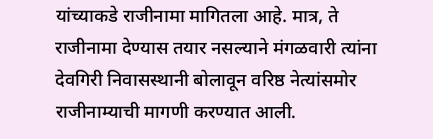यांच्याकडे राजीनामा मागितला आहे. मात्र, ते राजीनामा देण्यास तयार नसल्याने मंगळवारी त्यांना देवगिरी निवासस्थानी बोलावून वरिष्ठ नेत्यांसमोर राजीनाम्याची मागणी करण्यात आली.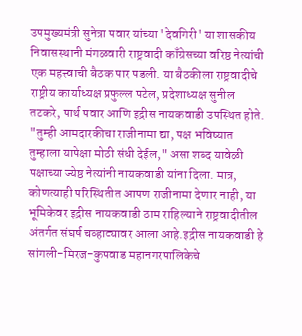उपमुख्यमंत्री सुनेत्रा पवार यांच्या 'देवगिरी' या शासकीय निवासस्थानी मंगळवारी राष्ट्रवादी काँग्रेसच्या वरिष्ठ नेत्यांची एक महत्त्वाची बैठक पार पडली. या बैठकीला राष्ट्रवादीचे राष्ट्रीय कार्याध्यक्ष प्रफुल्ल पटेल, प्रदेशाध्यक्ष सुनील तटकरे, पार्थ पवार आणि इद्रीस नायकवाडी उपस्थित होते. "तुम्ही आमदारकीचा राजीनामा द्या, पक्ष भविष्यात तुम्हाला यापेक्षा मोठी संधी देईल," असा शब्द यावेळी पक्षाच्या ज्येष्ठ नेत्यांनी नायकवाडी यांना दिला. मात्र, कोणत्याही परिस्थितीत आपण राजीनामा देणार नाही, या भूमिकेवर इद्रीस नायकवाडी ठाम राहिल्याने राष्ट्रवादीतील अंतर्गत संघर्ष चव्हाट्यावर आला आहे.इद्रीस नायकवाडी हे सांगली-मिरज-कुपवाड महानगरपालिकेचे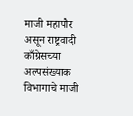माजी महापौर असून राष्ट्रवादी काँग्रेसच्या अल्पसंख्याक विभागाचे माजी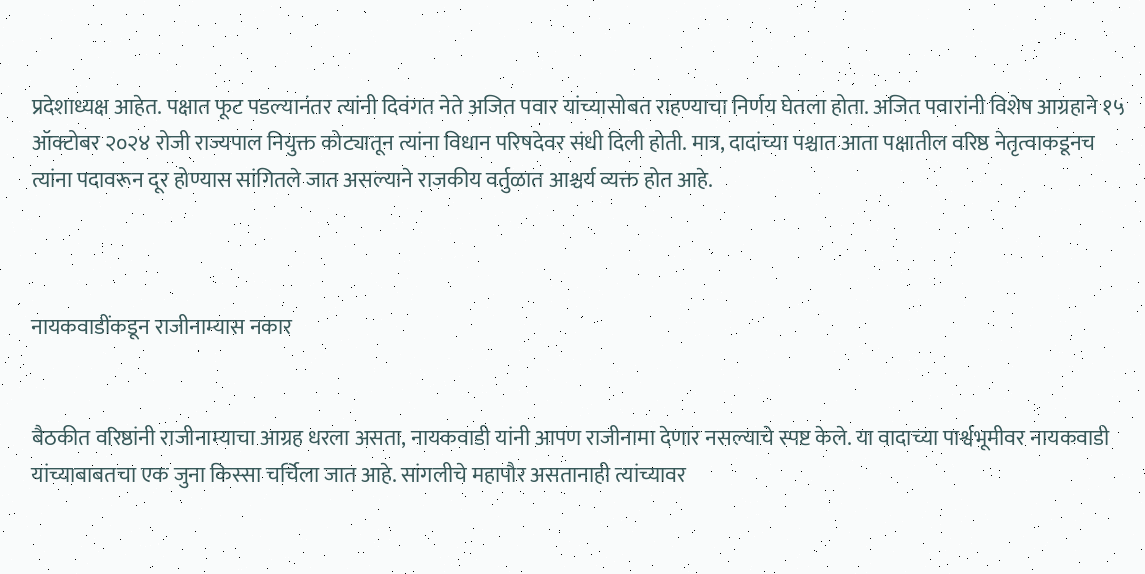प्रदेशाध्यक्ष आहेत. पक्षात फूट पडल्यानंतर त्यांनी दिवंगत नेते अजित पवार यांच्यासोबत राहण्याचा निर्णय घेतला होता. अजित पवारांनी विशेष आग्रहाने १५ ऑक्टोबर २०२४ रोजी राज्यपाल नियुक्त कोट्यातून त्यांना विधान परिषदेवर संधी दिली होती. मात्र, दादांच्या पश्चात आता पक्षातील वरिष्ठ नेतृत्वाकडूनच त्यांना पदावरून दूर होण्यास सांगितले जात असल्याने राजकीय वर्तुळात आश्चर्य व्यक्त होत आहे.



नायकवाडींकडून राजीनाम्यास नकार


बैठकीत वरिष्ठांनी राजीनाम्याचा आग्रह धरला असता, नायकवाडी यांनी आपण राजीनामा देणार नसल्याचे स्पष्ट केले. या वादाच्या पार्श्वभूमीवर नायकवाडी यांच्याबाबतचा एक जुना किस्सा चर्चिला जात आहे. सांगलीचे महापौर असतानाही त्यांच्यावर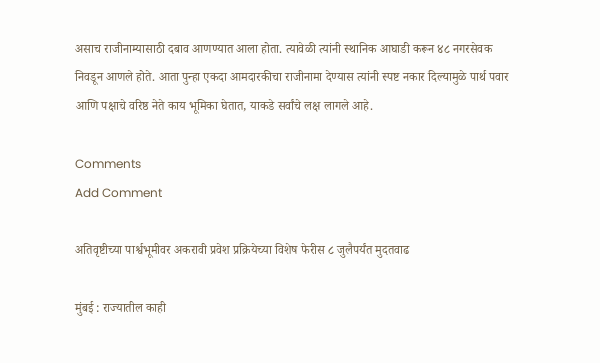असाच राजीनाम्यासाठी दबाव आणण्यात आला होता. त्यावेळी त्यांनी स्थानिक आघाडी करून ४८ नगरसेवक निवडून आणले होते. आता पुन्हा एकदा आमदारकीचा राजीनामा देण्यास त्यांनी स्पष्ट नकार दिल्यामुळे पार्थ पवार आणि पक्षाचे वरिष्ठ नेते काय भूमिका घेतात, याकडे सर्वांचे लक्ष लागले आहे.

Comments
Add Comment

अतिवृष्टीच्या पार्श्वभूमीवर अकरावी प्रवेश प्रक्रियेच्या विशेष फेरीस ८ जुलैपर्यंत मुदतवाढ

मुंबई : राज्यातील काही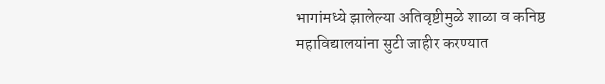भागांमध्ये झालेल्या अतिवृष्टीमुळे शाळा व कनिष्ठ महाविद्यालयांना सुटी जाहीर करण्यात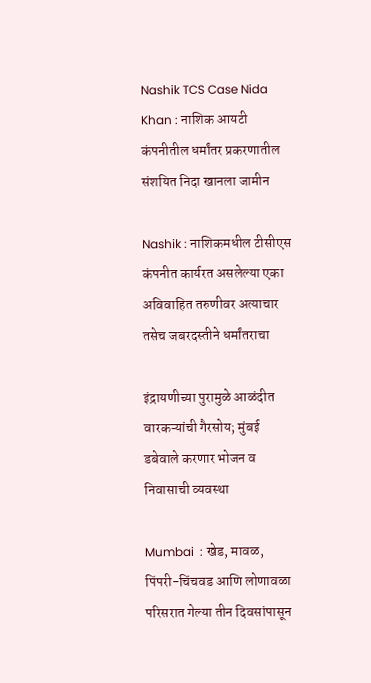Nashik TCS Case Nida Khan : नाशिक आयटी कंपनीतील धर्मांतर प्रकरणातील संशयित निदा खानला जामीन

Nashik : नाशिकमधील टीसीएस कंपनीत कार्यरत असलेल्या एका अविवाहित तरुणीवर अत्याचार तसेच जबरदस्तीने धर्मांतराचा

इंद्रायणीच्या पुरामुळे आळंदीत वारकऱ्यांची गैरसोय; मुंबई डबेवाले करणार भोजन व निवासाची व्यवस्था

Mumbai  : खेड, मावळ, पिंपरी-चिंचवड आणि लोणावळा परिसरात गेल्या तीन दिवसांपासून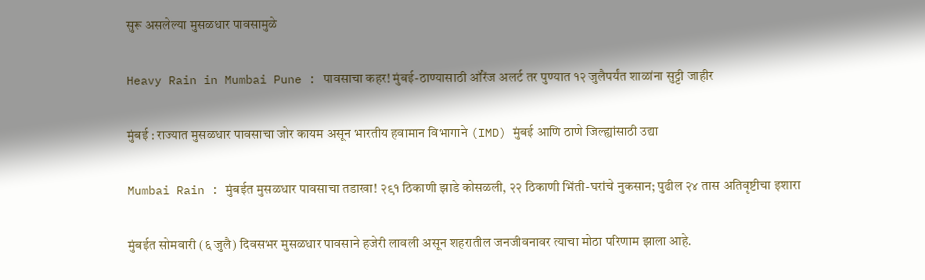सुरू असलेल्या मुसळधार पावसामुळे

Heavy Rain in Mumbai Pune : पावसाचा कहर! मुंबई-ठाण्यासाठी ऑरेंज अलर्ट तर पुण्यात १२ जुलैपर्यंत शाळांना सुट्टी जाहीर

मुंबई : राज्यात मुसळधार पावसाचा जोर कायम असून भारतीय हवामान विभागाने (IMD) मुंबई आणि ठाणे जिल्ह्यांसाठी उद्या

Mumbai Rain : मुंबईत मुसळधार पावसाचा तडाखा! २९१ ठिकाणी झाडे कोसळली, २२ ठिकाणी भिंती-घरांचे नुकसान; पुढील २४ तास अतिवृष्टीचा इशारा

मुंबईत सोमवारी (६ जुलै) दिवसभर मुसळधार पावसाने हजेरी लावली असून शहरातील जनजीवनावर त्याचा मोठा परिणाम झाला आहे.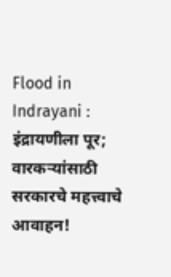Flood in Indrayani : इंद्रायणीला पूर; वारकऱ्यांसाठी सरकारचे महत्त्वाचे आवाहन!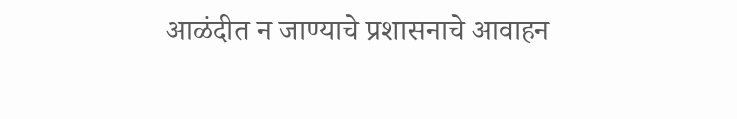आळंदीत न जाण्याचे प्रशासनाचे आवाहन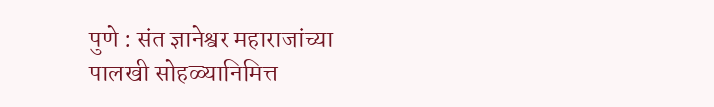पुणे : संत ज्ञानेश्वर महाराजांच्या पालखी सोहळ्यानिमित्त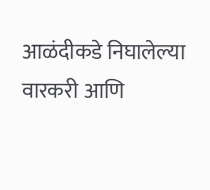आळंदीकडे निघालेल्या वारकरी आणि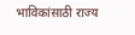भाविकांसाठी राज्य